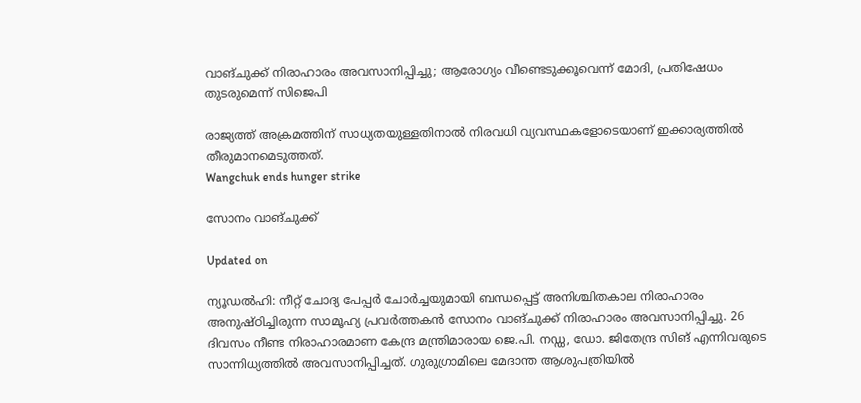വാങ്ചുക്ക് നിരാഹാരം അവസാനിപ്പിച്ചു; ആരോഗ്യം വീണ്ടെടുക്കൂവെന്ന് മോദി, പ്രതിഷേധം തുടരുമെന്ന് സിജെപി

രാജ്യത്ത് അക്രമത്തിന് സാധ്യതയുള്ളതിനാൽ നിരവധി വ്യവസ്ഥകളോടെയാണ് ഇക്കാര്യത്തിൽ തീരുമാനമെടുത്തത്.
Wangchuk ends hunger strike

സോനം വാങ്ചുക്ക്

Updated on

ന്യൂഡൽഹി: നീറ്റ് ചോദ്യ പേപ്പർ ചോർച്ചയുമായി ബന്ധപ്പെട്ട് അനിശ്ചിതകാല നിരാഹാരം അനുഷ്ഠിച്ചിരുന്ന സാമൂഹ്യ പ്രവർത്തകൻ സോനം വാങ്ചുക്ക് നിരാഹാരം അവസാനിപ്പിച്ചു. 26 ദിവസം നീണ്ട നിരാഹാരമാണ കേന്ദ്ര മന്ത്രിമാരായ ജെ.പി. നഡ്ഡ, ഡോ. ജിതേന്ദ്ര സിങ് എന്നിവരുടെ സാന്നിധ്യത്തിൽ അവസാനിപ്പിച്ചത്. ഗുരുഗ്രാമിലെ മേദാന്ത ആശുപത്രിയിൽ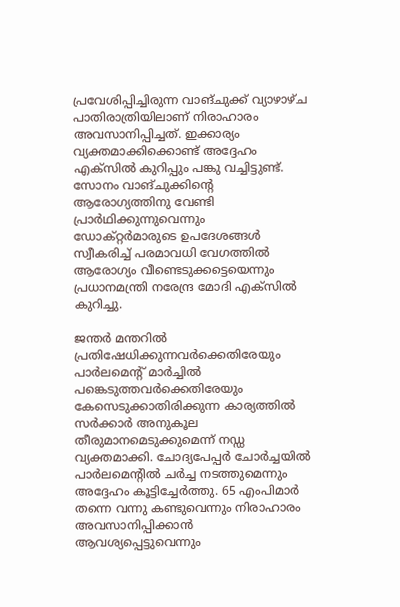പ്രവേശിപ്പിച്ചിരുന്ന വാങ്ചുക്ക് വ്യാഴാഴ്ച പാതിരാത്രിയിലാണ് നിരാഹാരം അവസാനിപ്പിച്ചത്. ഇക്കാര്യം വ്യക്തമാക്കിക്കൊണ്ട് അദ്ദേഹം എക്സിൽ കുറിപ്പും പങ്കു വച്ചിട്ടുണ്ട്. സോനം വാങ്ചുക്കിന്‍റെ ആരോഗ്യത്തിനു വേണ്ടി പ്രാർഥിക്കുന്നുവെന്നും ഡോക്റ്റർമാരുടെ ഉപദേശങ്ങൾ സ്വീകരിച്ച് പരമാവധി വേഗത്തിൽ ആരോഗ്യം വീണ്ടെടുക്കട്ടെയെന്നും പ്രധാനമന്ത്രി നരേന്ദ്ര മോദി എക്സിൽ കുറിച്ചു.

ജന്തർ മന്തറിൽ പ്രതിഷേധിക്കുന്നവർക്കെതിരേയും പാർലമെന്‍റ് മാർച്ചിൽ പങ്കെടുത്തവർക്കെതിരേയും കേസെടുക്കാതിരിക്കുന്ന കാര്യത്തിൽ സർക്കാർ അനുകൂല തീരുമാനമെടുക്കുമെന്ന് നഡ്ഡ വ്യക്തമാക്കി. ചോദ്യപേപ്പർ ചോർച്ചയിൽ പാർലമെന്‍റിൽ ചർച്ച നടത്തുമെന്നും അദ്ദേഹം കൂട്ടിച്ചേർത്തു. 65 എംപിമാർ തന്നെ വന്നു കണ്ടുവെന്നും നിരാഹാരം അവസാനിപ്പിക്കാൻ ആവശ്യപ്പെട്ടുവെന്നും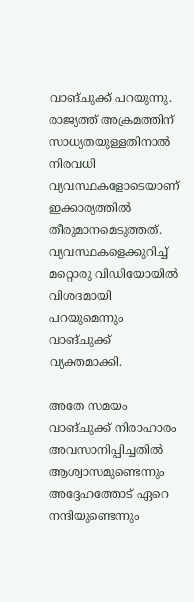വാങ്ചുക്ക് പറയുന്നു. രാജ്യത്ത് അക്രമത്തിന് സാധ്യതയുള്ളതിനാൽ നിരവധി വ്യവസ്ഥകളോടെയാണ് ഇക്കാര്യത്തിൽ തീരുമാനമെടുത്തത്. വ്യവസ്ഥകളെക്കുറിച്ച് മറ്റൊരു വിഡിയോയിൽ വിശദമായി പറയുമെന്നും വാങ്ചുക്ക് വ്യക്തമാക്കി.

അതേ സമയം വാങ്ചുക്ക് നിരാഹാരം അവസാനിപ്പിച്ചതിൽ ആശ്വാസമുണ്ടെന്നും അദ്ദേഹത്തോട് ഏറെ നന്ദിയുണ്ടെന്നും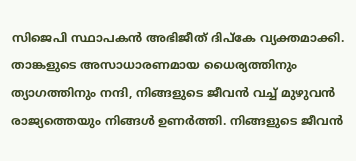സിജെപി സ്ഥാപകൻ അഭിജീത് ദിപ്കേ വ്യക്തമാക്കി. താങ്കളുടെ അസാധാരണമായ ധൈര്യത്തിനും ത്യാഗത്തിനും നന്ദി, നിങ്ങളുടെ ജീവൻ വച്ച് മുഴുവൻ രാജ്യത്തെയും നിങ്ങൾ ഉണർത്തി. നിങ്ങളുടെ ജീവൻ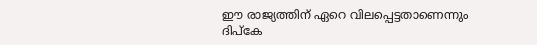ഈ രാജ്യത്തിന് ഏറെ വിലപ്പെട്ടതാണെന്നും ദിപ്കേ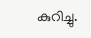കുറിച്ചു.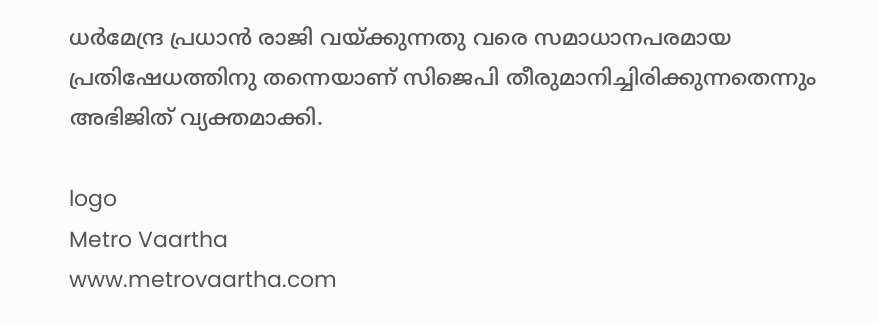ധർമേന്ദ്ര പ്രധാൻ രാജി വയ്ക്കുന്നതു വരെ സമാധാനപരമായ പ്രതിഷേധത്തിനു തന്നെയാണ് സിജെപി തീരുമാനിച്ചിരിക്കുന്നതെന്നും അഭിജിത് വ്യക്തമാക്കി.

logo
Metro Vaartha
www.metrovaartha.com